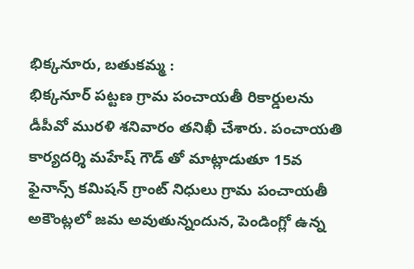భిక్కనూరు, బతుకమ్మ :
భిక్కనూర్ పట్టణ గ్రామ పంచాయతీ రికార్డులను డీపీవో మురళి శనివారం తనిఖీ చేశారు. పంచాయతి కార్యదర్శి మహేష్ గౌడ్ తో మాట్లాడుతూ 15వ ఫైనాన్స్ కమిషన్ గ్రాంట్ నిధులు గ్రామ పంచాయతీ అకౌంట్లలో జమ అవుతున్నందున, పెండింగ్లో ఉన్న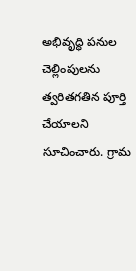అభివృద్ధి పనుల చెల్లింపులను త్వరితగతిన పూర్తి చేయాలని సూచించారు. గ్రామ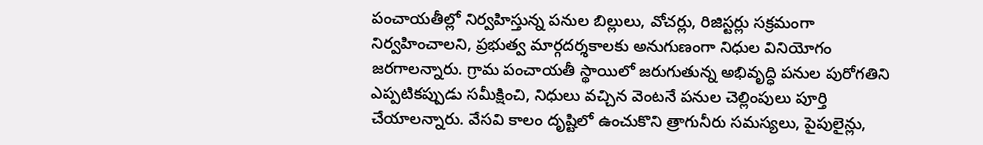పంచాయతీల్లో నిర్వహిస్తున్న పనుల బిల్లులు, వోచర్లు, రిజిస్టర్లు సక్రమంగా నిర్వహించాలని, ప్రభుత్వ మార్గదర్శకాలకు అనుగుణంగా నిధుల వినియోగం జరగాలన్నారు. గ్రామ పంచాయతీ స్థాయిలో జరుగుతున్న అభివృద్ధి పనుల పురోగతిని ఎప్పటికప్పుడు సమీక్షించి, నిధులు వచ్చిన వెంటనే పనుల చెల్లింపులు పూర్తి చేయాలన్నారు. వేసవి కాలం దృష్టిలో ఉంచుకొని త్రాగునీరు సమస్యలు, పైపులైన్లు,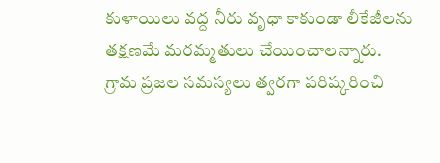కుళాయిలు వద్ద నీరు వృధా కాకుండా లీకేజీలను తక్షణమే మరమ్మతులు చేయించాలన్నారు. గ్రామ ప్రజల సమస్యలు త్వరగా పరిష్కరించి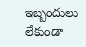ఇబ్బందులు లేకుండా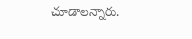చూడాలన్నారు.